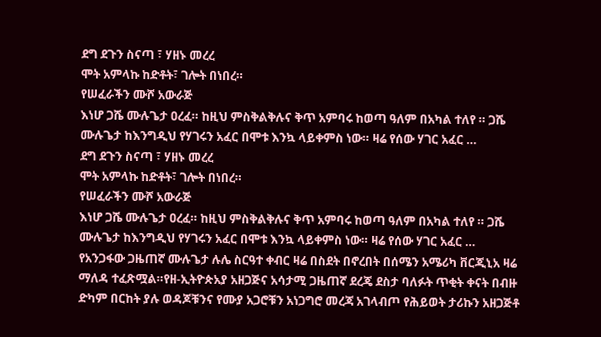ደግ ደጉን ስናጣ ፣ ሃዘኑ መረረ
ሞት አምላኩ ከድቶት፣ ገሎት በነበረ።
የሠፈራችን ሙሾ አውራጅ
እነሆ ጋሼ ሙሉጌታ ዐረፈ። ከዚህ ምስቅልቅሉና ቅጥ አምባሩ ከወጣ ዓለም በአካል ተለየ ። ጋሼ ሙሉጌታ ከእንግዲህ የሃገሩን አፈር በሞቱ እንኳ ላይቀምስ ነው። ዛሬ የሰው ሃገር አፈር …
ደግ ደጉን ስናጣ ፣ ሃዘኑ መረረ
ሞት አምላኩ ከድቶት፣ ገሎት በነበረ።
የሠፈራችን ሙሾ አውራጅ
እነሆ ጋሼ ሙሉጌታ ዐረፈ። ከዚህ ምስቅልቅሉና ቅጥ አምባሩ ከወጣ ዓለም በአካል ተለየ ። ጋሼ ሙሉጌታ ከእንግዲህ የሃገሩን አፈር በሞቱ እንኳ ላይቀምስ ነው። ዛሬ የሰው ሃገር አፈር …
የአንጋፋው ጋዜጠኛ ሙሉጌታ ሉሌ ስርዓተ ቀብር ዛሬ በስደት በኖረበት በሰሜን አሜሪካ ቨርጂኒአ ዛሬ ማለዳ ተፈጽሟል።የዘ-ኢትዮጵአያ አዘጋጅና አሳታሚ ጋዜጠኛ ደረጄ ደስታ ባለፉት ጥቂት ቀናት በብዙ ድካም በርከት ያሉ ወዳጆቹንና የሙያ አጋሮቹን አነጋግሮ መረጃ አገላብጦ የሕይወት ታሪኩን አዘጋጅቶ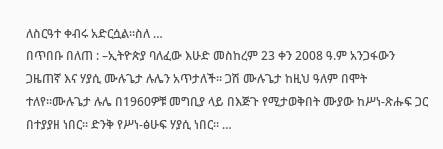ለስርዓተ ቀብሩ አድርሷል።ስለ …
በጥበቡ በለጠ : –ኢትዮጵያ ባለፈው እሁድ መስከረም 23 ቀን 2008 ዓ.ም አንጋፋውን ጋዜጠኛ እና ሃያሲ ሙሉጌታ ሉሌን አጥታለች። ጋሽ ሙሉጌታ ከዚህ ዓለም በሞት ተለየ።ሙሉጌታ ሉሌ በ1960ዎቹ መግቢያ ላይ በእጅጉ የሚታወቅበት ሙያው ከሥነ-ጽሑፍ ጋር በተያያዘ ነበር። ድንቅ የሥነ-ፅሁፍ ሃያሲ ነበር። …